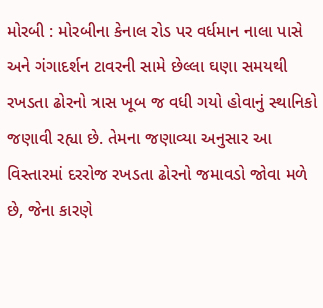મોરબી : મોરબીના કેનાલ રોડ પર વર્ધમાન નાલા પાસે અને ગંગાદર્શન ટાવરની સામે છેલ્લા ઘણા સમયથી રખડતા ઢોરનો ત્રાસ ખૂબ જ વધી ગયો હોવાનું સ્થાનિકો જણાવી રહ્યા છે. તેમના જણાવ્યા અનુસાર આ વિસ્તારમાં દરરોજ રખડતા ઢોરનો જમાવડો જોવા મળે છે, જેના કારણે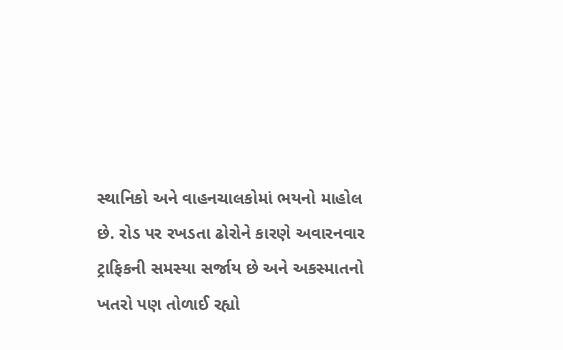સ્થાનિકો અને વાહનચાલકોમાં ભયનો માહોલ છે. રોડ પર રખડતા ઢોરોને કારણે અવારનવાર ટ્રાફિકની સમસ્યા સર્જાય છે અને અકસ્માતનો ખતરો પણ તોળાઈ રહ્યો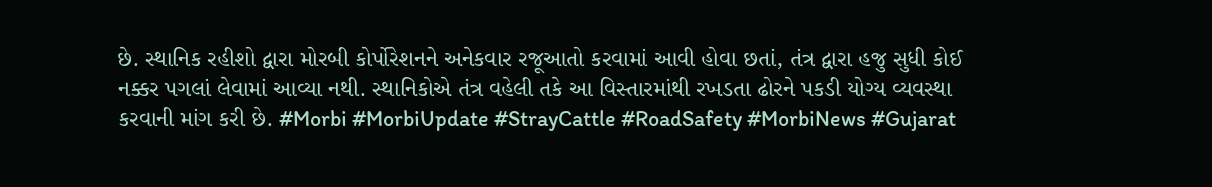છે. સ્થાનિક રહીશો દ્વારા મોરબી કોર્પોરેશનને અનેકવાર રજૂઆતો કરવામાં આવી હોવા છતાં, તંત્ર દ્વારા હજુ સુધી કોઈ નક્કર પગલાં લેવામાં આવ્યા નથી. સ્થાનિકોએ તંત્ર વહેલી તકે આ વિસ્તારમાંથી રખડતા ઢોરને પકડી યોગ્ય વ્યવસ્થા કરવાની માંગ કરી છે. #Morbi #MorbiUpdate #StrayCattle #RoadSafety #MorbiNews #Gujarat